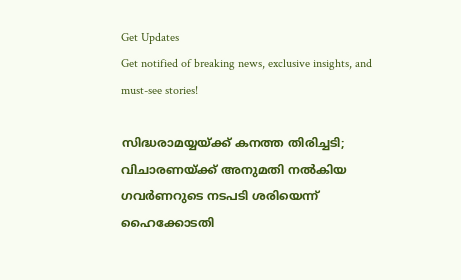Get Updates
Get notified of breaking news, exclusive insights, and must-see stories!

സിദ്ധരാമയ്യയ്ക്ക് കനത്ത തിരിച്ചടി; വിചാരണയ്ക്ക് അനുമതി നല്‍കിയ ഗവര്‍ണറുടെ നടപടി ശരിയെന്ന് ഹൈക്കോടതി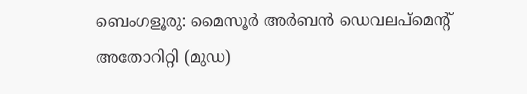ബെംഗളൂരു: മൈസൂര്‍ അര്‍ബന്‍ ഡെവലപ്മെന്റ് അതോറിറ്റി (മുഡ)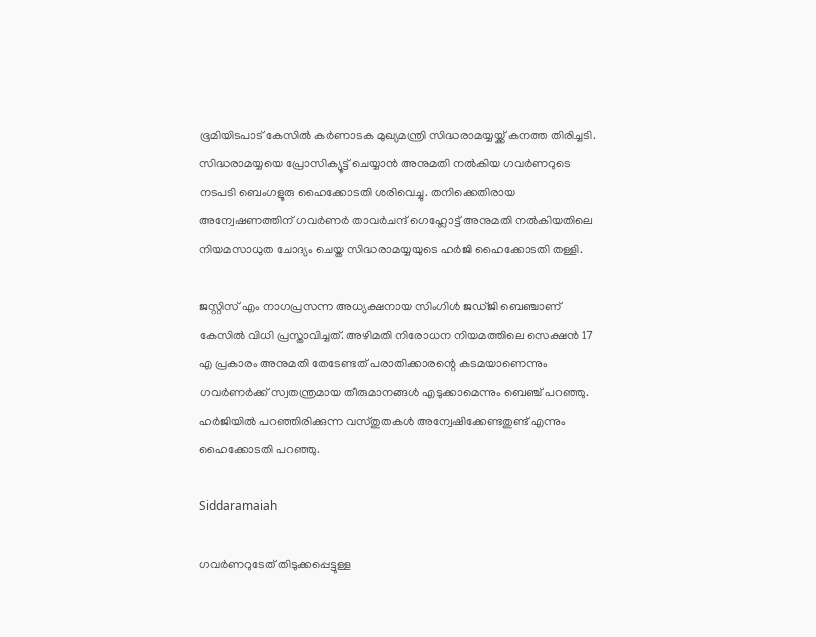ഭൂമിയിടപാട് കേസില്‍ കര്‍ണാടക മുഖ്യമന്ത്രി സിദ്ധരാമയ്യയ്ക്ക് കനത്ത തിരിച്ചടി. സിദ്ധരാമയ്യയെ പ്രോസിക്യൂട്ട് ചെയ്യാന്‍ അനുമതി നല്‍കിയ ഗവര്‍ണറുടെ നടപടി ബെംഗളൂരു ഹൈക്കോടതി ശരിവെച്ചു. തനിക്കെതിരായ അന്വേഷണത്തിന് ഗവര്‍ണര്‍ താവര്‍ചന്ദ് ഗെഹ്ലോട്ട് അനുമതി നല്‍കിയതിലെ നിയമസാധുത ചോദ്യം ചെയ്ത സിദ്ധരാമയ്യയുടെ ഹര്‍ജി ഹൈക്കോടതി തള്ളി.

ജസ്റ്റിസ് എം നാഗപ്രസന്ന അധ്യക്ഷനായ സിംഗിള്‍ ജഡ്ജി ബെഞ്ചാണ് കേസില്‍ വിധി പ്രസ്താവിച്ചത്. അഴിമതി നിരോധന നിയമത്തിലെ സെക്ഷന്‍ 17 എ പ്രകാരം അനുമതി തേടേണ്ടത് പരാതിക്കാരന്റെ കടമയാണെന്നും ഗവര്‍ണര്‍ക്ക് സ്വതന്ത്രമായ തീരുമാനങ്ങള്‍ എടുക്കാമെന്നും ബെഞ്ച് പറഞ്ഞു. ഹര്‍ജിയില്‍ പറഞ്ഞിരിക്കുന്ന വസ്തുതകള്‍ അന്വേഷിക്കേണ്ടതുണ്ട് എന്നും ഹൈക്കോടതി പറഞ്ഞു.

Siddaramaiah

ഗവര്‍ണറുടേത് തിടുക്കപ്പെട്ടുള്ള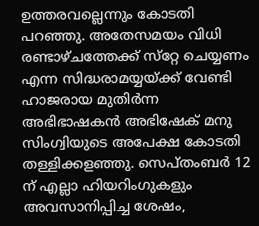ഉത്തരവല്ലെന്നും കോടതി പറഞ്ഞു. അതേസമയം വിധി രണ്ടാഴ്ചത്തേക്ക് സ്‌റ്റേ ചെയ്യണം എന്ന സിദ്ധരാമയ്യയ്ക്ക് വേണ്ടി ഹാജരായ മുതിര്‍ന്ന അഭിഭാഷകന്‍ അഭിഷേക് മനു സിംഗ്വിയുടെ അപേക്ഷ കോടതി തള്ളിക്കളഞ്ഞു. സെപ്തംബര്‍ 12 ന് എല്ലാ ഹിയറിംഗുകളും അവസാനിപ്പിച്ച ശേഷം,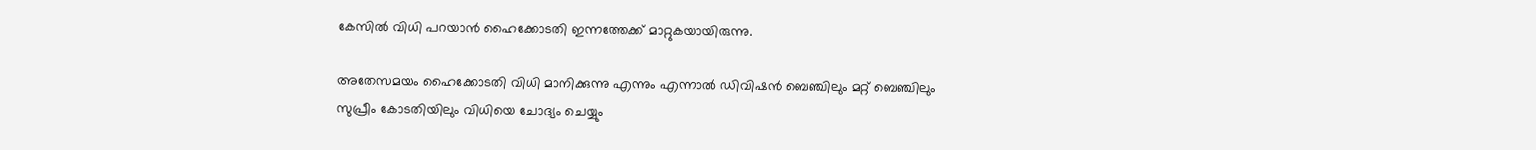കേസില്‍ വിധി പറയാന്‍ ഹൈക്കോടതി ഇന്നത്തേക്ക് മാറ്റുകയായിരുന്നു.

അതേസമയം ഹൈക്കോടതി വിധി മാനിക്കുന്നു എന്നും എന്നാല്‍ ഡിവിഷന്‍ ബെഞ്ചിലും മറ്റ് ബെഞ്ചിലും സുപ്രീം കോടതിയിലും വിധിയെ ചോദ്യം ചെയ്യും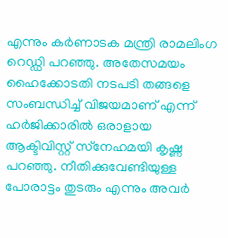എന്നും കര്‍ണാടക മന്ത്രി രാമലിംഗ റെഡ്ഡി പറഞ്ഞു. അതേസമയം ഹൈക്കോടതി നടപടി തങ്ങളെ സംബന്ധിച്ച് വിജയമാണ് എന്ന് ഹര്‍ജിക്കാരില്‍ ഒരാളായ ആക്ടിവിസ്റ്റ് സ്‌നേഹമയി കൃഷ്ണ പറഞ്ഞു. നീതിക്കുവേണ്ടിയുള്ള പോരാട്ടം തുടരും എന്നും അവര്‍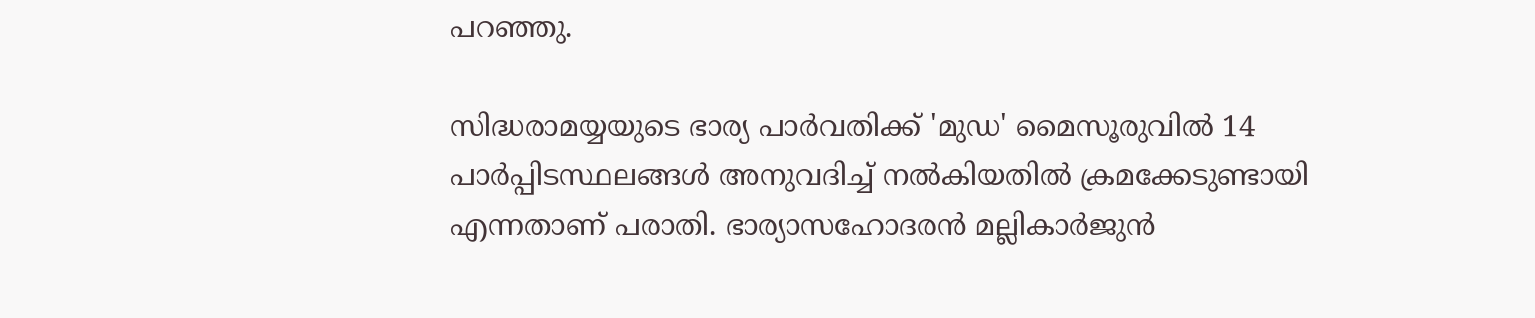പറഞ്ഞു.

സിദ്ധരാമയ്യയുടെ ഭാര്യ പാര്‍വതിക്ക് 'മുഡ' മൈസൂരുവില്‍ 14 പാര്‍പ്പിടസ്ഥലങ്ങള്‍ അനുവദിച്ച് നല്‍കിയതില്‍ ക്രമക്കേടുണ്ടായി എന്നതാണ് പരാതി. ഭാര്യാസഹോദരന്‍ മല്ലികാര്‍ജുന്‍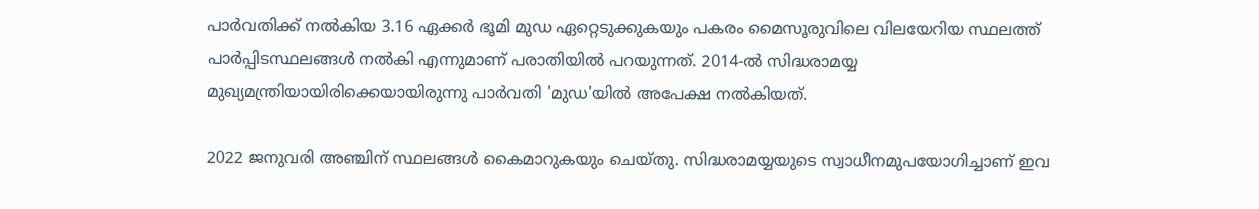പാര്‍വതിക്ക് നല്‍കിയ 3.16 ഏക്കര്‍ ഭൂമി മുഡ ഏറ്റെടുക്കുകയും പകരം മൈസൂരുവിലെ വിലയേറിയ സ്ഥലത്ത് പാര്‍പ്പിടസ്ഥലങ്ങള്‍ നല്‍കി എന്നുമാണ് പരാതിയില്‍ പറയുന്നത്. 2014-ല്‍ സിദ്ധരാമയ്യ മുഖ്യമന്ത്രിയായിരിക്കെയായിരുന്നു പാര്‍വതി 'മുഡ'യില്‍ അപേക്ഷ നല്‍കിയത്.

2022 ജനുവരി അഞ്ചിന് സ്ഥലങ്ങള്‍ കൈമാറുകയും ചെയ്തു. സിദ്ധരാമയ്യയുടെ സ്വാധീനമുപയോഗിച്ചാണ് ഇവ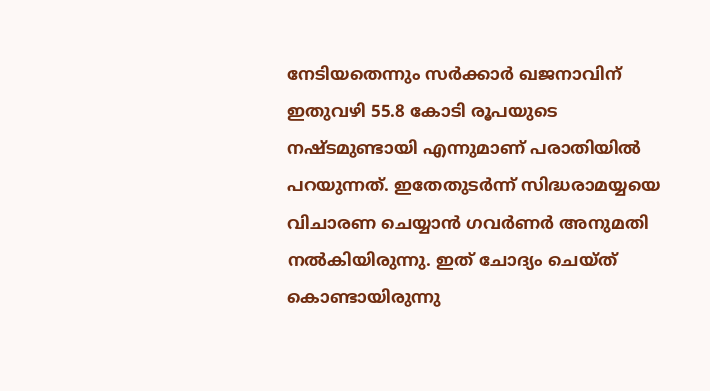നേടിയതെന്നും സര്‍ക്കാര്‍ ഖജനാവിന് ഇതുവഴി 55.8 കോടി രൂപയുടെ നഷ്ടമുണ്ടായി എന്നുമാണ് പരാതിയില്‍ പറയുന്നത്. ഇതേതുടര്‍ന്ന് സിദ്ധരാമയ്യയെ വിചാരണ ചെയ്യാന്‍ ഗവര്‍ണര്‍ അനുമതി നല്‍കിയിരുന്നു. ഇത് ചോദ്യം ചെയ്ത് കൊണ്ടായിരുന്നു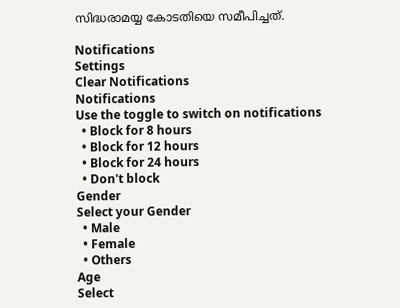സിദ്ധരാമയ്യ കോടതിയെ സമീപിച്ചത്.

Notifications
Settings
Clear Notifications
Notifications
Use the toggle to switch on notifications
  • Block for 8 hours
  • Block for 12 hours
  • Block for 24 hours
  • Don't block
Gender
Select your Gender
  • Male
  • Female
  • Others
Age
Select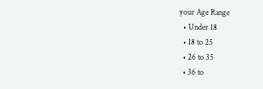your Age Range
  • Under 18
  • 18 to 25
  • 26 to 35
  • 36 to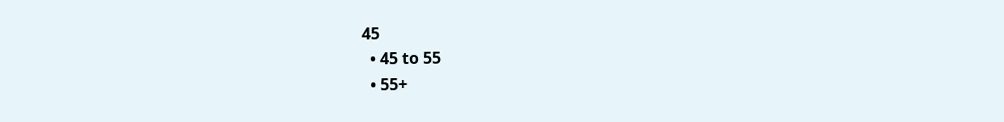45
  • 45 to 55
  • 55+